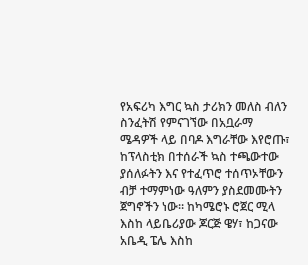የአፍሪካ እግር ኳስ ታሪክን መለስ ብለን ስንፈትሽ የምናገኘው በአቧራማ ሜዳዎች ላይ በባዶ እግራቸው እየሮጡ፣ ከፕላስቲክ በተሰራች ኳስ ተጫውተው ያሰለፉትን እና የተፈጥሮ ተሰጥኦቸውን ብቻ ተማምነው ዓለምን ያስደመሙትን ጀግኖችን ነው። ከካሜሮኑ ሮጀር ሚላ እስከ ላይቤሪያው ጆርጅ ዌሃ፣ ከጋናው አቤዲ ፔሌ እስከ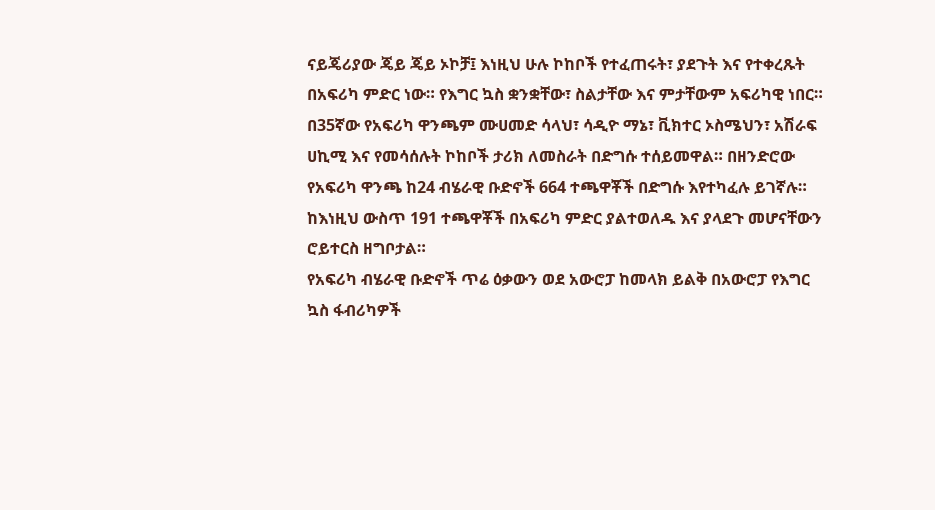ናይጄሪያው ጄይ ጄይ ኦኮቻ፤ እነዚህ ሁሉ ኮከቦች የተፈጠሩት፣ ያደጉት እና የተቀረጹት በአፍሪካ ምድር ነው። የእግር ኳስ ቋንቋቸው፣ ስልታቸው እና ምታቸውም አፍሪካዊ ነበር። በ35ኛው የአፍሪካ ዋንጫም ሙሀመድ ሳላህ፣ ሳዲዮ ማኔ፣ ቪክተር ኦስሜህን፣ አሽራፍ ሀኪሚ እና የመሳሰሉት ኮከቦች ታሪክ ለመስራት በድግሱ ተሰይመዋል። በዘንድሮው የአፍሪካ ዋንጫ ከ24 ብሄራዊ ቡድኖች 664 ተጫዋቾች በድግሱ እየተካፈሉ ይገኛሉ። ከእነዚህ ውስጥ 191 ተጫዋቾች በአፍሪካ ምድር ያልተወለዱ እና ያላደጉ መሆናቸውን ሮይተርስ ዘግቦታል።
የአፍሪካ ብሄራዊ ቡድኖች ጥሬ ዕቃውን ወደ አውሮፓ ከመላክ ይልቅ በአውሮፓ የእግር ኳስ ፋብሪካዎች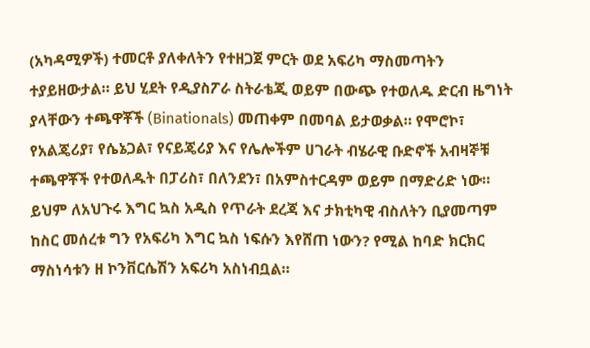(አካዳሚዎች) ተመርቶ ያለቀለትን የተዘጋጀ ምርት ወደ አፍሪካ ማስመጣትን ተያይዘውታል። ይህ ሂደት የዲያስፖራ ስትራቴጂ ወይም በውጭ የተወለዱ ድርብ ዜግነት ያላቸውን ተጫዋቾች (Binationals) መጠቀም በመባል ይታወቃል። የሞሮኮ፣ የአልጄሪያ፣ የሴኔጋል፣ የናይጄሪያ እና የሌሎችም ሀገራት ብሄራዊ ቡድኖች አብዛኞቹ ተጫዋቾች የተወለዱት በፓሪስ፣ በለንደን፣ በአምስተርዳም ወይም በማድሪድ ነው። ይህም ለአህጉሩ እግር ኳስ አዲስ የጥራት ደረጃ እና ታክቲካዊ ብስለትን ቢያመጣም ከስር መሰረቱ ግን የአፍሪካ እግር ኳስ ነፍሱን እየሸጠ ነውን? የሚል ከባድ ክርክር ማስነሳቱን ዘ ኮንቨርሴሽን አፍሪካ አስነብቧል።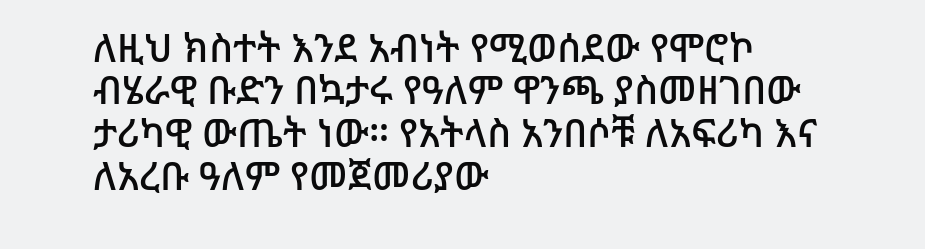ለዚህ ክስተት እንደ አብነት የሚወሰደው የሞሮኮ ብሄራዊ ቡድን በኳታሩ የዓለም ዋንጫ ያስመዘገበው ታሪካዊ ውጤት ነው። የአትላስ አንበሶቹ ለአፍሪካ እና ለአረቡ ዓለም የመጀመሪያው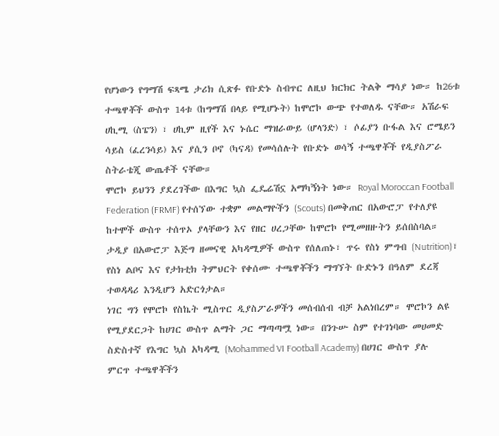የሆነውን የግማሽ ፍጻሜ ታሪክ ሲጽፉ የቡድኑ ስብጥር ለዚህ ክርክር ትልቅ ማሳያ ነው። ከ26ቱ ተጫዋቾች ውስጥ 14ቱ (ከግማሽ በላይ የሚሆኑት) ከሞሮኮ ውጭ የተወለዱ ናቸው። አሽራፍ ሀኪሚ (ስፔን) ፣ ሀኪም ዚየች እና ኑሴር ማዝራውይ (ሆላንድ) ፣ ሶፊያን ቡፋል እና ሮሜይን ሳይስ (ፈረንሳይ) እና ያሲን ቦኖ (ካናዳ) የመሳሰሉት የቡድኑ ወሳኝ ተጫዋቾች የዲያስፖራ ስትራቴጂ ውጤቶች ናቸው።
ሞሮኮ ይህንን ያደረገችው በእግር ኳስ ፌዴሬሽኗ አማካኝነት ነው። Royal Moroccan Football Federation (FRMF) የተሰኘው ተቋም መልማዮችን (Scouts) በመቅጠር በአውሮፓ የተለያዩ ከተሞች ውስጥ ተሰጥኦ ያላቸውን እና የዘር ሀረጋቸው ከሞሮኮ የሚመዘዙትን ይሰበስባል። ታዲያ በአውሮፓ እጅግ ዘመናዊ አካዳሚዎች ውስጥ የሰለጠኑ፣ ጥሩ የስነ ምግብ (Nutrition)፣ የስነ ልቦና እና የታክቲክ ትምህርት የቀሰሙ ተጫዋቾችን ማግኘት ቡድኑን በዓለም ደረጃ ተወዳዳሪ እንዲሆን አድርጎታል።
ነገር ግን የሞሮኮ የስኬት ሚስጥር ዲያስፖራዎችን መሰብሰብ ብቻ አልነበረም። ሞሮኮን ልዩ የሚያደርጋት ከሀገር ውስጥ ልማት ጋር ማጣጣሟ ነው። በንጉሡ ስም የተገነባው መሀመድ ስድስተኛ የእግር ኳስ አካዳሚ (Mohammed VI Football Academy) በሀገር ውስጥ ያሉ ምርጥ ተጫዋቾችን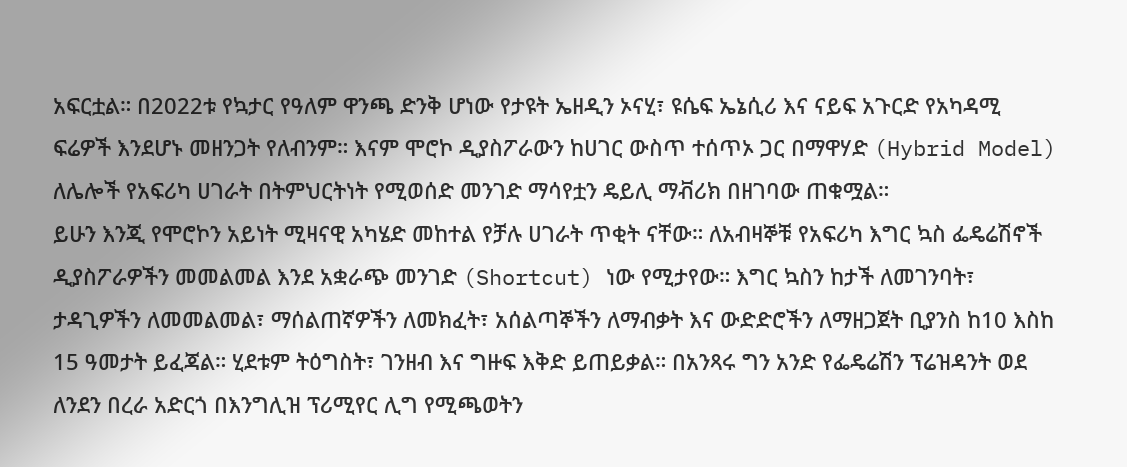አፍርቷል። በ2022ቱ የኳታር የዓለም ዋንጫ ድንቅ ሆነው የታዩት ኤዘዲን ኦናሂ፣ ዩሴፍ ኤኔሲሪ እና ናይፍ አጉርድ የአካዳሚ ፍሬዎች እንደሆኑ መዘንጋት የለብንም። እናም ሞሮኮ ዲያስፖራውን ከሀገር ውስጥ ተሰጥኦ ጋር በማዋሃድ (Hybrid Model) ለሌሎች የአፍሪካ ሀገራት በትምህርትነት የሚወሰድ መንገድ ማሳየቷን ዴይሊ ማቭሪክ በዘገባው ጠቁሟል።
ይሁን እንጂ የሞሮኮን አይነት ሚዛናዊ አካሄድ መከተል የቻሉ ሀገራት ጥቂት ናቸው። ለአብዛኞቹ የአፍሪካ እግር ኳስ ፌዴሬሽኖች ዲያስፖራዎችን መመልመል እንደ አቋራጭ መንገድ (Shortcut) ነው የሚታየው። እግር ኳስን ከታች ለመገንባት፣ ታዳጊዎችን ለመመልመል፣ ማሰልጠኛዎችን ለመክፈት፣ አሰልጣኞችን ለማብቃት እና ውድድሮችን ለማዘጋጀት ቢያንስ ከ10 እስከ 15 ዓመታት ይፈጃል። ሂደቱም ትዕግስት፣ ገንዘብ እና ግዙፍ እቅድ ይጠይቃል። በአንጻሩ ግን አንድ የፌዴሬሽን ፕሬዝዳንት ወደ ለንደን በረራ አድርጎ በእንግሊዝ ፕሪሚየር ሊግ የሚጫወትን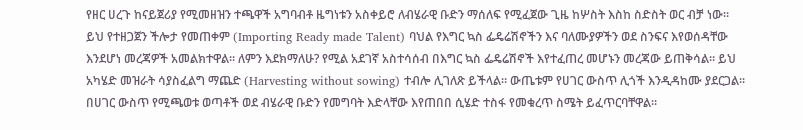የዘር ሀረጉ ከናይጀሪያ የሚመዘዝን ተጫዋች አግባብቶ ዜግነቱን አስቀይሮ ለብሄራዊ ቡድን ማሰለፍ የሚፈጀው ጊዜ ከሦስት እስከ ስድስት ወር ብቻ ነው።
ይህ የተዘጋጀን ችሎታ የመጠቀም (Importing Ready made Talent) ባህል የእግር ኳስ ፌዴሬሽኖችን እና ባለሙያዎችን ወደ ስንፍና እየወሰዳቸው እንደሆነ መረጃዎች አመልክተዋል። ለምን እደክማለሁ? የሚል አደገኛ አስተሳሰብ በእግር ኳስ ፌዴሬሽኖች እየተፈጠረ መሆኑን መረጃው ይጠቅሳል። ይህ አካሄድ መዝራት ሳያስፈልግ ማጨድ (Harvesting without sowing) ተብሎ ሊገለጽ ይችላል። ውጤቱም የሀገር ውስጥ ሊጎች እንዲዳከሙ ያደርጋል። በሀገር ውስጥ የሚጫወቱ ወጣቶች ወደ ብሄራዊ ቡድን የመግባት እድላቸው እየጠበበ ሲሄድ ተስፋ የመቁረጥ ስሜት ይፈጥርባቸዋል።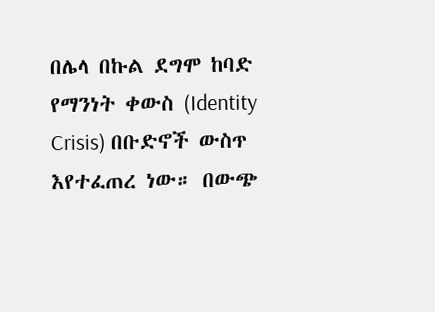በሌላ በኩል ደግሞ ከባድ የማንነት ቀውስ (Identity Crisis) በቡድኖች ውስጥ እየተፈጠረ ነው። በውጭ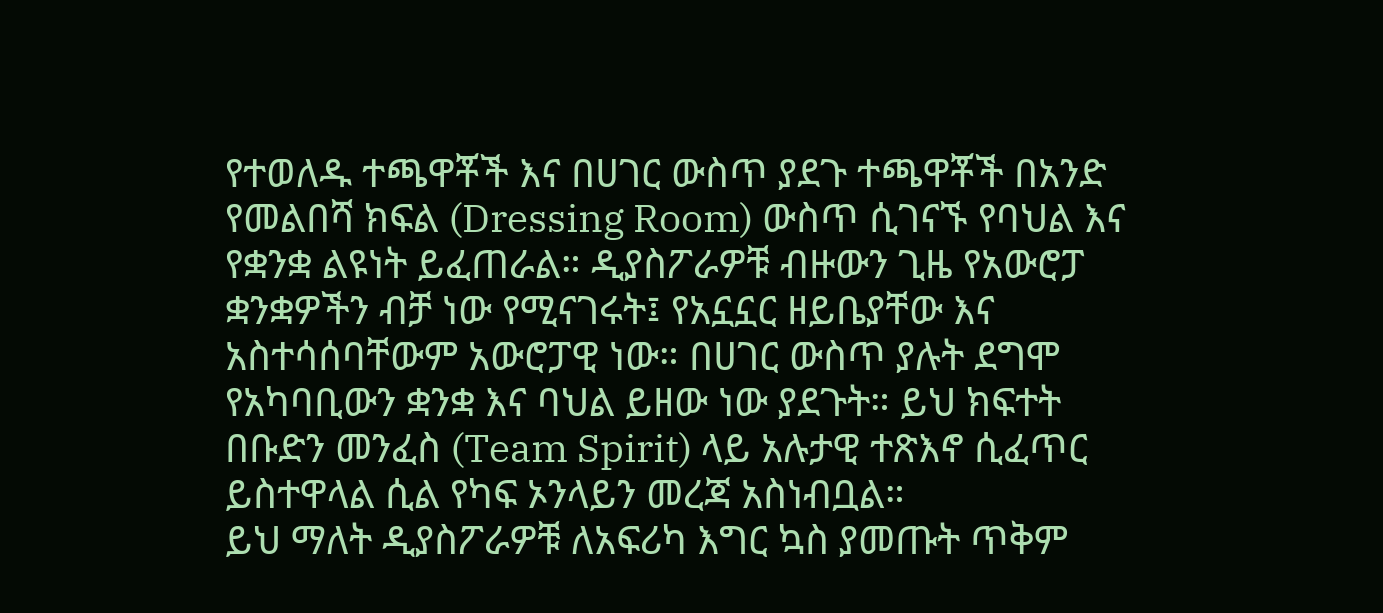የተወለዱ ተጫዋቾች እና በሀገር ውስጥ ያደጉ ተጫዋቾች በአንድ የመልበሻ ክፍል (Dressing Room) ውስጥ ሲገናኙ የባህል እና የቋንቋ ልዩነት ይፈጠራል። ዲያስፖራዎቹ ብዙውን ጊዜ የአውሮፓ ቋንቋዎችን ብቻ ነው የሚናገሩት፤ የአኗኗር ዘይቤያቸው እና አስተሳሰባቸውም አውሮፓዊ ነው። በሀገር ውስጥ ያሉት ደግሞ የአካባቢውን ቋንቋ እና ባህል ይዘው ነው ያደጉት። ይህ ክፍተት በቡድን መንፈስ (Team Spirit) ላይ አሉታዊ ተጽእኖ ሲፈጥር ይስተዋላል ሲል የካፍ ኦንላይን መረጃ አስነብቧል።
ይህ ማለት ዲያስፖራዎቹ ለአፍሪካ እግር ኳስ ያመጡት ጥቅም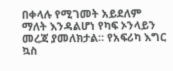በቀላሉ የሚገመት አይደለም ማለት እንዳልሆነ የካፍ ኦንላይን መረጃ ያመለክታል። የአፍሪካ እግር ኳስ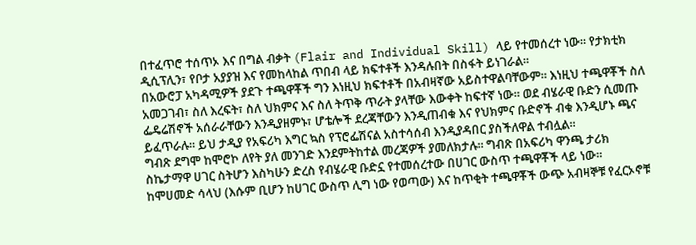በተፈጥሮ ተሰጥኦ እና በግል ብቃት (Flair and Individual Skill) ላይ የተመሰረተ ነው። የታክቲክ ዲሲፕሊን፣ የቦታ አያያዝ እና የመከላከል ጥበብ ላይ ክፍተቶች እንዳሉበት በስፋት ይነገራል።
በአውሮፓ አካዳሚዎች ያደጉ ተጫዋቾች ግን እነዚህ ክፍተቶች በአብዛኛው አይስተዋልባቸውም። እነዚህ ተጫዋቾች ስለ አመጋገብ፣ ስለ እረፍት፣ ስለ ህክምና እና ስለ ትጥቅ ጥራት ያላቸው እውቀት ከፍተኛ ነው። ወደ ብሄራዊ ቡድን ሲመጡ ፌዴሬሽኖች አሰራራቸውን እንዲያዘምኑ፣ ሆቴሎች ደረጃቸውን እንዲጠብቁ እና የህክምና ቡድኖች ብቁ እንዲሆኑ ጫና ይፈጥራሉ። ይህ ታዲያ የአፍሪካ እግር ኳስ የፕሮፌሽናል አስተሳሰብ እንዲያዳበር ያስችለዋል ተብሏል።
ግብጽ ደግሞ ከሞሮኮ ለየት ያለ መንገድ እንደምትከተል መረጃዎች ያመለክታሉ። ግብጽ በአፍሪካ ዋንጫ ታሪክ ስኬታማዋ ሀገር ስትሆን እስካሁን ድረስ የብሄራዊ ቡድኗ የተመሰረተው በሀገር ውስጥ ተጫዋቾች ላይ ነው። ከሞሀመድ ሳላህ (እሱም ቢሆን ከሀገር ውስጥ ሊግ ነው የወጣው) እና ከጥቂት ተጫዋቾች ውጭ አብዛኞቹ የፈርኦኖቹ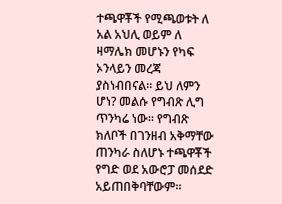ተጫዋቾች የሚጫወቱት ለ አል አህሊ ወይም ለ ዛማሌክ መሆኑን የካፍ ኦንላይን መረጃ ያስነብበናል። ይህ ለምን ሆነ? መልሱ የግብጽ ሊግ ጥንካሬ ነው። የግብጽ ክለቦች በገንዘብ አቅማቸው ጠንካራ ስለሆኑ ተጫዋቾች የግድ ወደ አውሮፓ መሰደድ አይጠበቅባቸውም።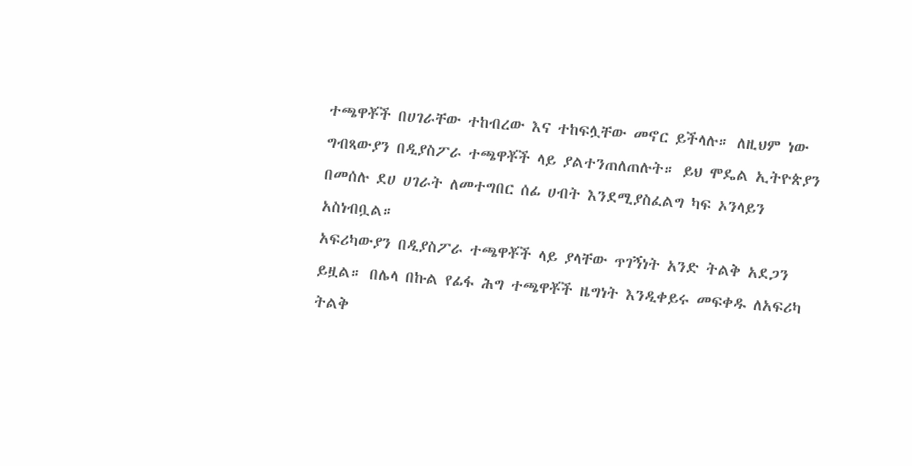ተጫዋቾች በሀገራቸው ተከብረው እና ተከፍሏቸው መኖር ይችላሉ። ለዚህም ነው ግብጻውያን በዲያስፖራ ተጫዋቾች ላይ ያልተንጠለጠሉት። ይህ ሞዴል ኢትዮጵያን በመሰሉ ደሀ ሀገራት ለመተግበር ሰፊ ሀብት እንደሚያስፈልግ ካፍ ኦንላይን አስነብቧል።
አፍሪካውያን በዲያስፖራ ተጫዋቾች ላይ ያላቸው ጥገኝነት አንድ ትልቅ አደጋን ይዟል። በሌላ በኩል የፊፋ ሕግ ተጫዋቾች ዜግነት እንዲቀይሩ መፍቀዱ ለአፍሪካ ትልቅ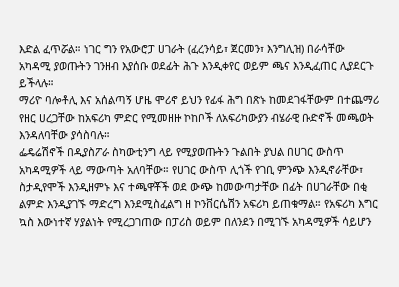እድል ፈጥሯል። ነገር ግን የአውሮፓ ሀገራት (ፈረንሳይ፣ ጀርመን፣ እንግሊዝ) በራሳቸው አካዳሚ ያወጡትን ገንዘብ እያሰቡ ወደፊት ሕጉ እንዲቀየር ወይም ጫና እንዲፈጠር ሊያደርጉ ይችላሉ።
ማሪዮ ባሎቶሊ እና አሰልጣኝ ሆዜ ሞሪኖ ይህን የፊፋ ሕግ በጽኑ ከመደገፋቸውም በተጨማሪ የዘር ሀረጋቸው ከአፍሪካ ምድር የሚመዘዙ ኮከቦች ለአፍሪካውያን ብሄራዊ ቡድኖች መጫወት እንዳለባቸው ያሳስባሉ።
ፌዴሬሽኖች በዲያስፖራ ስካውቲንግ ላይ የሚያወጡትን ጉልበት ያህል በሀገር ውስጥ አካዳሚዎች ላይ ማውጣት አለባቸው። የሀገር ውስጥ ሊጎች የገቢ ምንጭ እንዲኖራቸው፣ ስታዲየሞች እንዲዘምኑ እና ተጫዋቾች ወደ ውጭ ከመውጣታቸው በፊት በሀገራቸው በቂ ልምድ እንዲያገኙ ማድረግ እንደሚስፈልግ ዘ ኮንቨርሴሽን አፍሪካ ይጠቁማል። የአፍሪካ እግር ኳስ እውነተኛ ሃያልነት የሚረጋገጠው በፓሪስ ወይም በለንደን በሚገኙ አካዳሚዎች ሳይሆን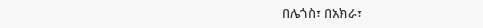በሌጎስ፣ በአክራ፣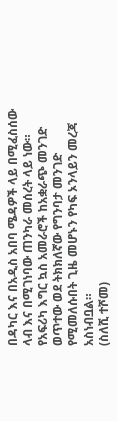በዳካር እና በአዲስ አበባ ሜዳዎች ላይ በሚፈስሰው ላብ እና በሚገነባው ጠንካራ መሰረት ላይ ነው። የአፍሪካ እግር ኳስ አመራሮች ከአቋራጭ መንገድ ወጥተው ወደ ትክክለኛው የግንባታ መንገድ የሚመለሱበት ጊዜ መሆኑን የካፍ ኦንላይን መረጃ አስነብቧል።
(ስለሺ ተሾመ)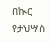በኲር የታህሣስ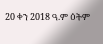20 ቀን 2018 ዓ.ም ዕትም